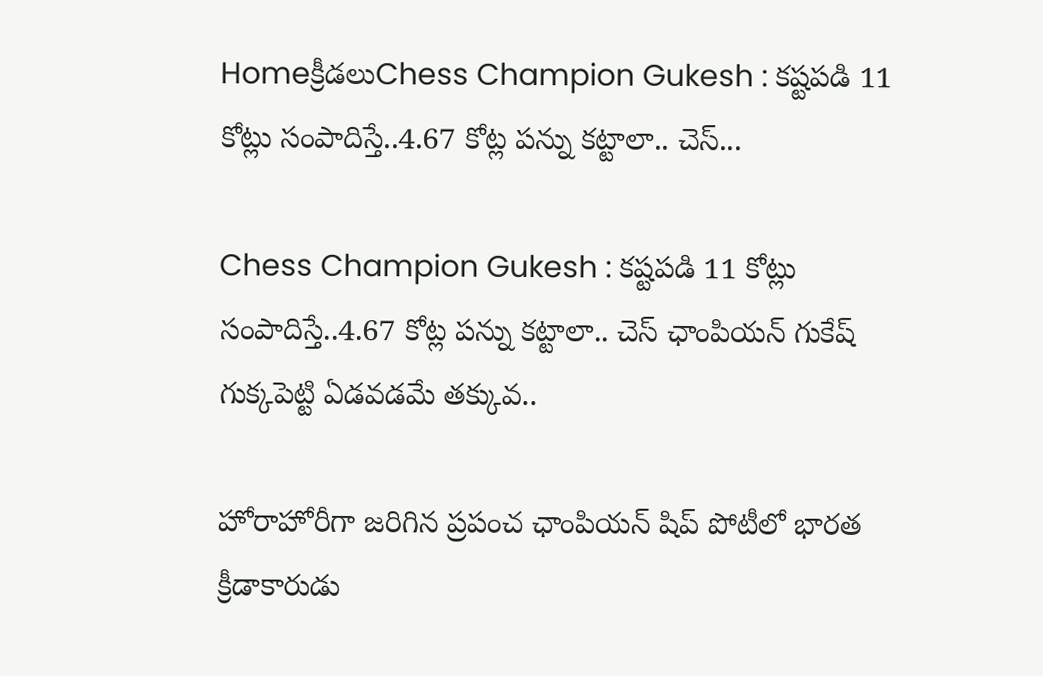Homeక్రీడలుChess Champion Gukesh : కష్టపడి 11 కోట్లు సంపాదిస్తే..4.67 కోట్ల పన్ను కట్టాలా.. చెస్...

Chess Champion Gukesh : కష్టపడి 11 కోట్లు సంపాదిస్తే..4.67 కోట్ల పన్ను కట్టాలా.. చెస్ ఛాంపియన్ గుకేష్ గుక్కపెట్టి ఏడవడమే తక్కువ..

హోరాహోరీగా జరిగిన ప్రపంచ ఛాంపియన్ షిప్ పోటీలో భారత క్రీడాకారుడు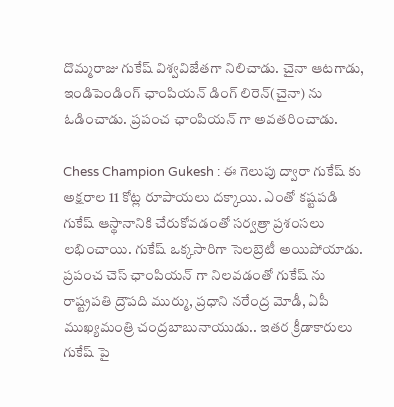దొమ్మరాజు గుకేష్ విశ్వవిజేతగా నిలిచాడు. చైనా ఆటగాడు, ఇండిపెండింగ్ ఛాంపియన్ డింగ్ లిరెన్(చైనా) ను ఓడించాడు. ప్రపంచ ఛాంపియన్ గా అవతరించాడు.

Chess Champion Gukesh : ఈ గెలుపు ద్వారా గుకేష్ కు అక్షరాల 11 కోట్ల రూపాయలు దక్కాయి. ఎంతో కష్టపడి గుకేష్ ఆస్థానానికి చేరుకోవడంతో సర్వత్రా ప్రశంసలు లభించాయి. గుకేష్ ఒక్కసారిగా సెలబ్రెటీ అయిపోయాడు. ప్రపంచ చెస్ ఛాంపియన్ గా నిలవడంతో గుకేష్ ను రాష్ట్రపతి ద్రౌపది ముర్ము, ప్రధాని నరేంద్ర మోడీ, ఏపీ ముఖ్యమంత్రి చంద్రబాబునాయుడు.. ఇతర క్రీడాకారులు గుకేష్ పై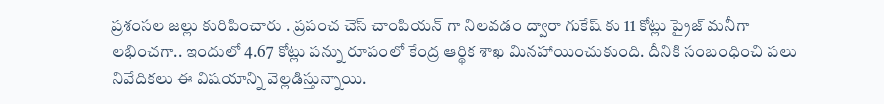ప్రశంసల జల్లు కురిపించారు . ప్రపంచ చెస్ చాంపియన్ గా నిలవడం ద్వారా గుకేష్ కు 11 కోట్లు ప్రైజ్ మనీగా లభించగా.. ఇందులో 4.67 కోట్లు పన్ను రూపంలో కేంద్ర ఆర్థిక శాఖ మినహాయించుకుంది. దీనికి సంబంధించి పలు నివేదికలు ఈ విషయాన్ని వెల్లడిస్తున్నాయి.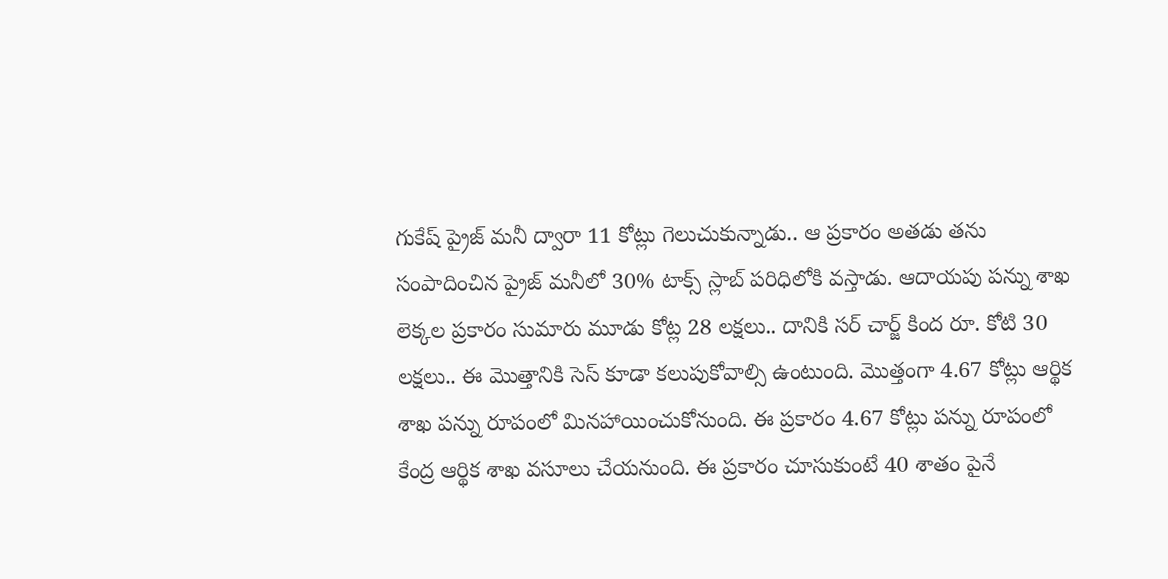గుకేష్ ప్రైజ్ మనీ ద్వారా 11 కోట్లు గెలుచుకున్నాడు.. ఆ ప్రకారం అతడు తను సంపాదించిన ప్రైజ్ మనీలో 30% టాక్స్ స్లాబ్ పరిధిలోకి వస్తాడు. ఆదాయపు పన్ను శాఖ లెక్కల ప్రకారం సుమారు మూడు కోట్ల 28 లక్షలు.. దానికి సర్ చార్జ్ కింద రూ. కోటి 30 లక్షలు.. ఈ మొత్తానికి సెస్ కూడా కలుపుకోవాల్సి ఉంటుంది. మొత్తంగా 4.67 కోట్లు ఆర్థిక శాఖ పన్ను రూపంలో మినహాయించుకోనుంది. ఈ ప్రకారం 4.67 కోట్లు పన్ను రూపంలో కేంద్ర ఆర్థిక శాఖ వసూలు చేయనుంది. ఈ ప్రకారం చూసుకుంటే 40 శాతం పైనే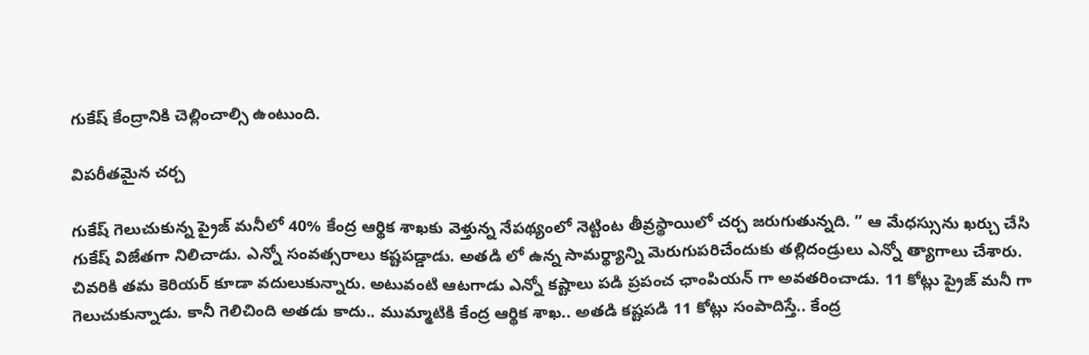గుకేష్ కేంద్రానికి చెల్లించాల్సి ఉంటుంది.

విపరీతమైన చర్చ

గుకేష్ గెలుచుకున్న ప్రైజ్ మనీలో 40% కేంద్ర ఆర్థిక శాఖకు వెళ్తున్న నేపథ్యంలో నెట్టింట తీవ్రస్థాయిలో చర్చ జరుగుతున్నది. ” ఆ మేధస్సును ఖర్చు చేసి గుకేష్ విజేతగా నిలిచాడు. ఎన్నో సంవత్సరాలు కష్టపడ్డాడు. అతడి లో ఉన్న సామర్థ్యాన్ని మెరుగుపరిచేందుకు తల్లిదండ్రులు ఎన్నో త్యాగాలు చేశారు. చివరికి తమ కెరియర్ కూడా వదులుకున్నారు. అటువంటి ఆటగాడు ఎన్నో కష్టాలు పడి ప్రపంచ ఛాంపియన్ గా అవతరించాడు. 11 కోట్లు ప్రైజ్ మనీ గా గెలుచుకున్నాడు. కానీ గెలిచింది అతడు కాదు.. ముమ్మాటికి కేంద్ర ఆర్థిక శాఖ.. అతడి కష్టపడి 11 కోట్లు సంపాదిస్తే.. కేంద్ర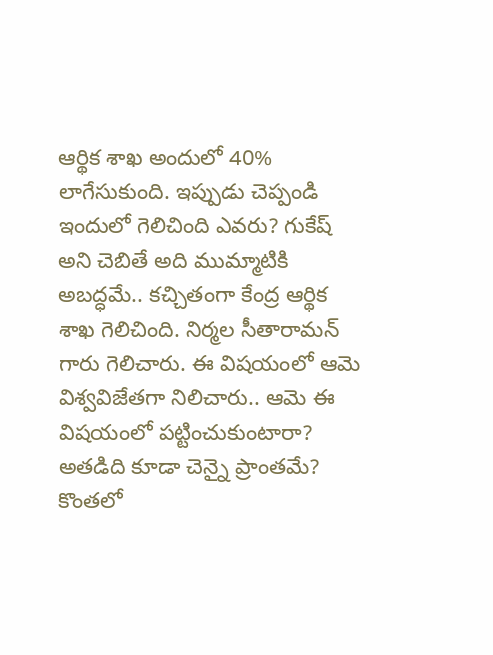ఆర్థిక శాఖ అందులో 40% లాగేసుకుంది. ఇప్పుడు చెప్పండి ఇందులో గెలిచింది ఎవరు? గుకేష్ అని చెబితే అది ముమ్మాటికి అబద్ధమే.. కచ్చితంగా కేంద్ర ఆర్థిక శాఖ గెలిచింది. నిర్మల సీతారామన్ గారు గెలిచారు. ఈ విషయంలో ఆమె విశ్వవిజేతగా నిలిచారు.. ఆమె ఈ విషయంలో పట్టించుకుంటారా? అతడిది కూడా చెన్నై ప్రాంతమే? కొంతలో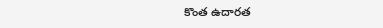కొంత ఉదారత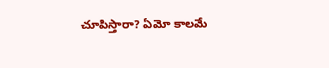చూపిస్తారా? ఏమో కాలమే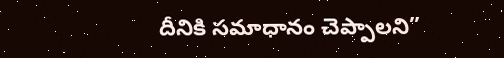దీనికి సమాధానం చెప్పాలని”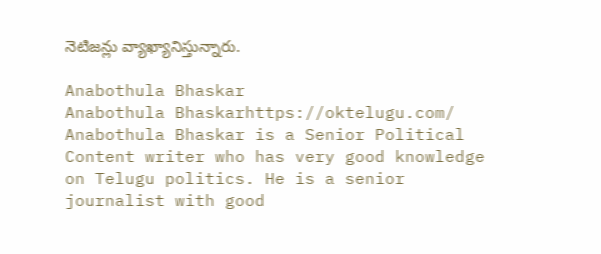నెటిజన్లు వ్యాఖ్యానిస్తున్నారు.

Anabothula Bhaskar
Anabothula Bhaskarhttps://oktelugu.com/
Anabothula Bhaskar is a Senior Political Content writer who has very good knowledge on Telugu politics. He is a senior journalist with good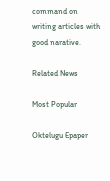command on writing articles with good narative.

Related News

Most Popular

Oktelugu Epaper